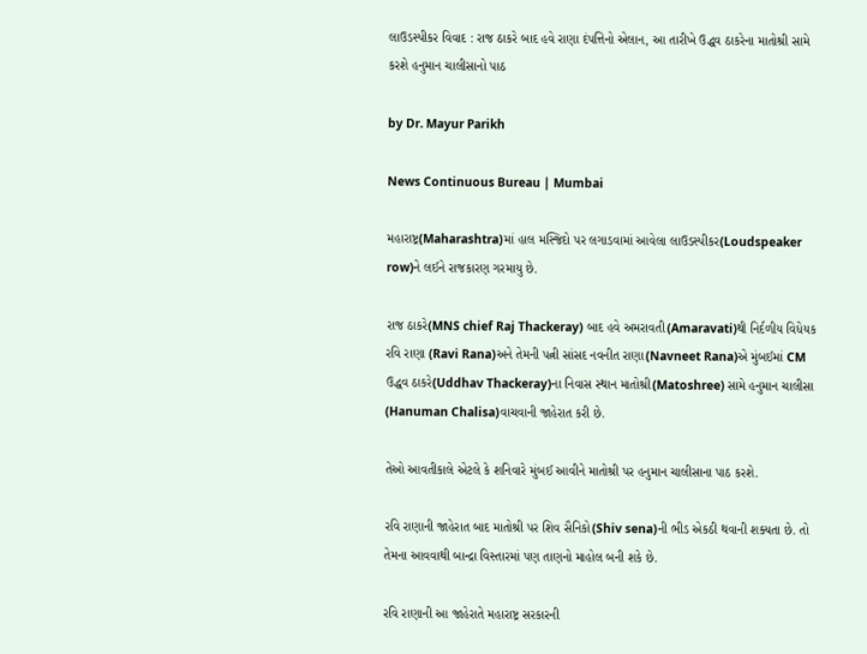લાઉડસ્પીકર વિવાદ : રાજ ઠાકરે બાદ હવે રાણા દંપત્તિનો એલાન, આ તારીખે ઉદ્ધવ ઠાકરેના માતોશ્રી સામે કરશે હનુમાન ચાલીસાનો પાઠ

by Dr. Mayur Parikh

News Continuous Bureau | Mumbai

મહારાષ્ટ્ર(Maharashtra)માં હાલ મસ્જિદો પર લગાડવામાં આવેલા લાઉડસ્પીકર(Loudspeaker row)ને લઈને રાજકારણ ગરમાયુ છે.

રાજ ઠાકરે(MNS chief Raj Thackeray) બાદ હવે અમરાવતી(Amaravati)થી નિર્દળીય વિધેયક રવિ રાણા (Ravi Rana)અને તેમની પત્ની સાંસદ નવનીત રાણા(Navneet Rana)એ મુંબઈમાં CM ઉદ્ધવ ઠાકરે(Uddhav Thackeray)ના નિવાસ સ્થાન માતોશ્રી(Matoshree) સામે હનુમાન ચાલીસા (Hanuman Chalisa)વાચવાની જાહેરાત કરી છે.

તેઓ આવતીકાલે એટલે કે શનિવારે મુંબઈ આવીને માતોશ્રી પર હનુમાન ચાલીસાના પાઠ કરશે.

રવિ રાણાની જાહેરાત બાદ માતોશ્રી પર શિવ સૈનિકો(Shiv sena)ની ભીડ એકઠી થવાની શક્યતા છે. તો તેમના આવવાથી બાન્દ્રા વિસ્તારમાં પણ તાણનો માહોલ બની શકે છે.

રવિ રાણાની આ જાહેરાતે મહારાષ્ટ્ર સરકારની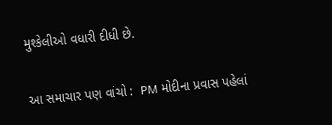મુશ્કેલીઓ વધારી દીધી છે.

આ સમાચાર પણ વાંચો :  PM મોદીના પ્રવાસ પહેલાં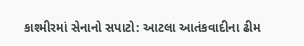કાશ્મીરમાં સેનાનો સપાટો: આટલા આતંકવાદીના ઢીમ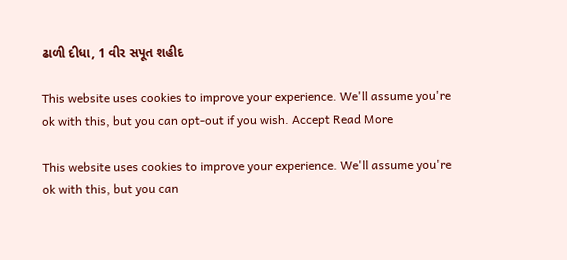ઢાળી દીધા, 1 વીર સપૂત શહીદ

This website uses cookies to improve your experience. We'll assume you're ok with this, but you can opt-out if you wish. Accept Read More

This website uses cookies to improve your experience. We'll assume you're ok with this, but you can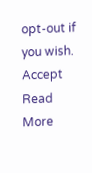opt-out if you wish. Accept Read More